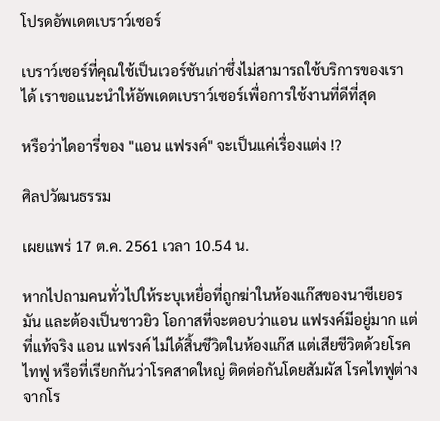โปรดอัพเดตเบราว์เซอร์

เบราว์เซอร์ที่คุณใช้เป็นเวอร์ชันเก่าซึ่งไม่สามารถใช้บริการของเราได้ เราขอแนะนำให้อัพเดตเบราว์เซอร์เพื่อการใช้งานที่ดีที่สุด

หรือว่าไดอารี่ของ "แอน แฟรงค์" จะเป็นแค่เรื่องแต่ง !?

ศิลปวัฒนธรรม

เผยแพร่ 17 ต.ค. 2561 เวลา 10.54 น.

หากไปถามคนทั่วไปให้ระบุเหยื่อที่ถูกฆ่าในห้องแก๊สของนาซีเยอรมัน และต้องเป็นชาวยิว โอกาสที่จะตอบว่าแอน แฟรงค์มีอยู่มาก แต่ที่แท้จริง แอน แฟรงค์ ไม่ได้สิ้นชีวิตในห้องแก๊ส แต่เสียชีวิตด้วยโรคไทฟู หรือที่เรียกกันว่าโรคสาดใหญ่ ติดต่อกันโดยสัมผัส โรคไทฟูต่างจากโร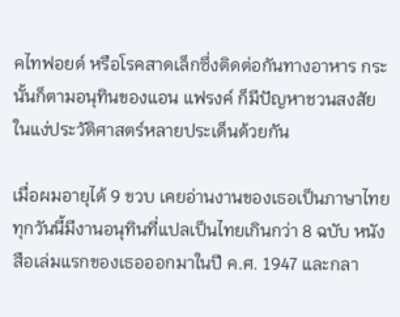คไทฟอยด์ หรือโรคสาดเล็กซึ่งติดต่อกันทางอาหาร กระนั้นก็ตามอนุทินของแอน แฟรงค์ ก็มีปัญหาชวนสงสัยในแง่ประวัติศาสตร์หลายประเด็นด้วยกัน

เมื่อผมอายุได้ 9 ขวบ เคยอ่านงานของเธอเป็นภาษาไทย ทุกวันนี้มีงานอนุทินที่แปลเป็นไทยเกินกว่า 8 ฉบับ หนังสือเล่มแรกของเธอออกมาในปี ค.ศ. 1947 และกลา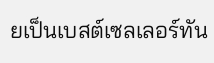ยเป็นเบสต์เซลเลอร์ทัน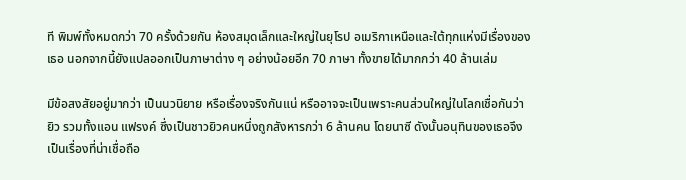ที พิมพ์ทั้งหมดกว่า 70 ครั้งด้วยกัน ห้องสมุดเล็กและใหญ่ในยุโรป อเมริกาเหนือและใต้ทุกแห่งมีเรื่องของเธอ นอกจากนี้ยังแปลออกเป็นภาษาต่าง ๆ อย่างน้อยอีก 70 ภาษา ทั้งขายได้มากกว่า 40 ล้านเล่ม

มีข้อสงสัยอยู่มากว่า เป็นนวนิยาย หรือเรื่องจริงกันแน่ หรืออาจจะเป็นเพราะคนส่วนใหญ่ในโลกเชื่อกันว่า ยิว รวมทั้งแอน แฟรงค์ ซึ่งเป็นชาวยิวคนหนึ่งถูกสังหารกว่า 6 ล้านคน โดยนาซี ดังนั้นอนุทินของเธอจึงเป็นเรื่องที่น่าเชื่อถือ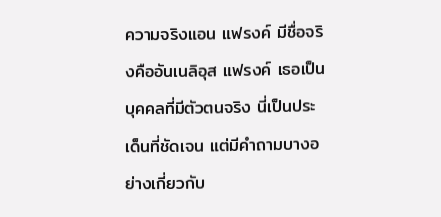ความจริงแอน แฟรงค์ มีชื่อจริงคืออันเนลิอุส แฟรงค์ เธอเป็นบุคคลที่มีตัวตนจริง นี่เป็นประเด็นที่ชัดเจน แต่มีคำถามบางอย่างเกี่ยวกับ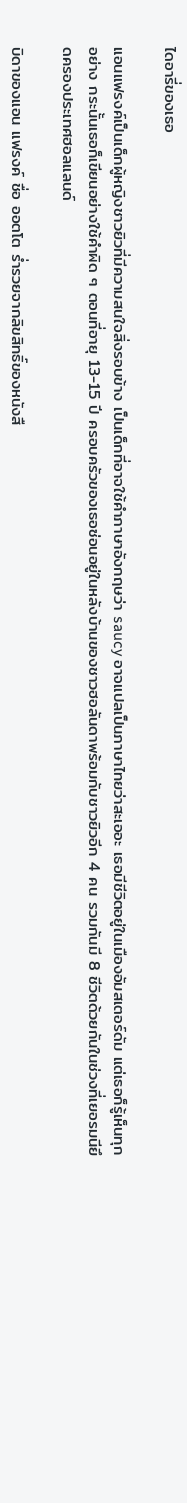ไดอารี่ของเธอ

แอนแฟรงค์เป็นเด็กผู้หญิงชาวยิวที่มีความสนใจสิ่งรอบข้าง เป็นเด็กที่อาจใช้คำภาษาอังกฤษว่า saucy อาจแปลเป็นภาษาไทยว่าสะเออะ เธอมีชีวิตอยู่ในเมืองอัมสเตอร์ดัม แต่เธอก็รู้เห็นทุกอย่าง กระนั้นเธอก็เขียนอย่างใช้คำผิด ๆ ตอนที่อายุ 13-15 ปี ครอบครัวของเธอซ่อนอยู่ในหลังบ้านของชาวฮอลันดาพร้อมกับชาวยิวอีก 4 คน รวมกันมี 8 ชีวิตด้วยกันในช่วงที่เยอรมนียึดครองประเทศฮอลแลนด์

บิดาของแอน แฟรงค์ ชื่อ ออตโต ร่ำรวยจากลิขสิทธิ์ของหนังสื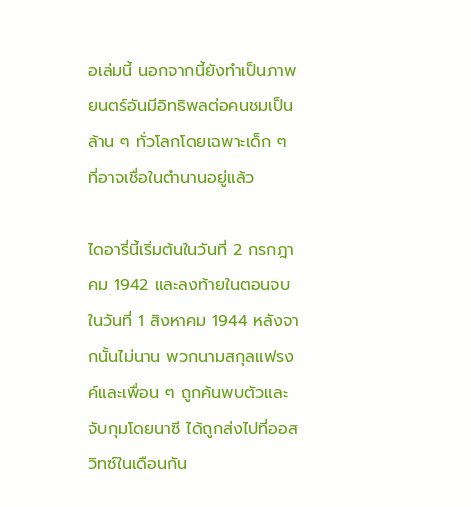อเล่มนี้ นอกจากนี้ยังทำเป็นภาพยนตร์อันมีอิทธิพลต่อคนชมเป็นล้าน ๆ ทั่วโลกโดยเฉพาะเด็ก ๆ ที่อาจเชื่อในตำนานอยู่แล้ว

ไดอารี่นี้เริ่มต้นในวันที่ 2 กรกฎาคม 1942 และลงท้ายในตอนจบในวันที่ 1 สิงหาคม 1944 หลังจากนั้นไม่นาน พวกนามสกุลแฟรงค์และเพื่อน ๆ ถูกค้นพบตัวและจับกุมโดยนาซี ได้ถูกส่งไปที่ออสวิทซ์ในเดือนกัน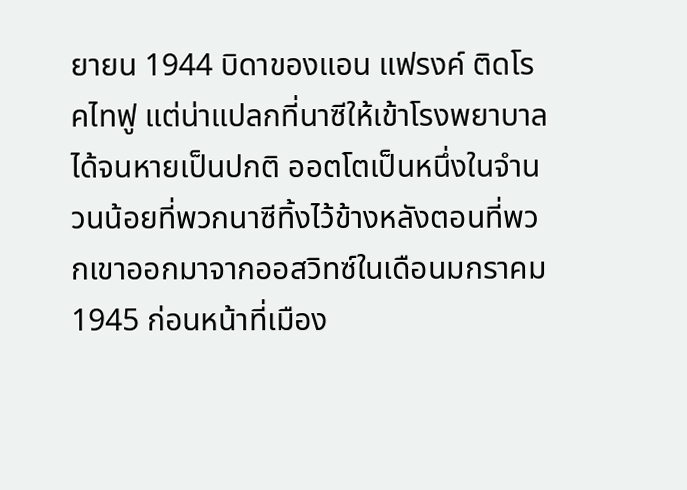ยายน 1944 บิดาของแอน แฟรงค์ ติดโรคไทฟู แต่น่าแปลกที่นาซีให้เข้าโรงพยาบาลได้จนหายเป็นปกติ ออตโตเป็นหนึ่งในจำนวนน้อยที่พวกนาซีทิ้งไว้ข้างหลังตอนที่พวกเขาออกมาจากออสวิทซ์ในเดือนมกราคม 1945 ก่อนหน้าที่เมือง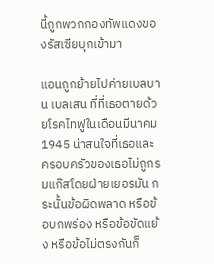นี้ถูกพวกกองทัพแดงของรัสเซียบุกเข้ามา

แอนถูกย้ายไปค่ายเบลบาน เบลเสน ที่ที่เธอตายด้วยโรคไทฟูในเดือนมีนาคม 1945 น่าสนใจที่เธอและครอบครัวของเธอไม่ถูกรมแก๊สโดยฝ่ายเยอรมัน กระนั้นข้อผิดพลาด หรือข้อบกพร่อง หรือข้อขัดแย้ง หรือข้อไม่ตรงกันก็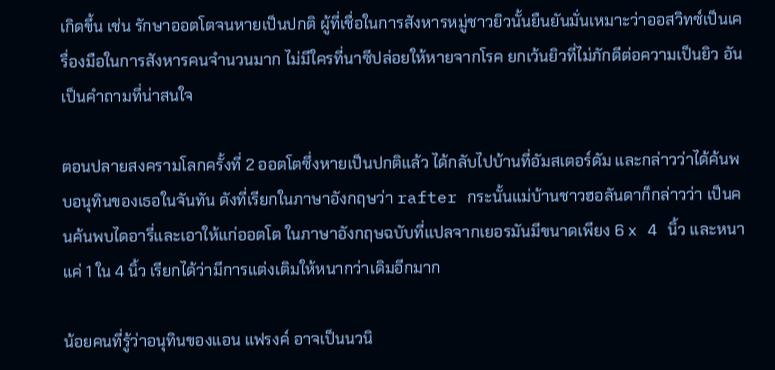เกิดขึ้น เช่น รักษาออตโตจนหายเป็นปกติ ผู้ที่เชื่อในการสังหารหมู่ชาวยิวนั้นยืนยันมั่นเหมาะว่าออสวิทซ์เป็นเครื่องมือในการสังหารคนจำนวนมาก ไม่มีใครที่นาซีปล่อยให้หายจากโรค ยกเว้นยิวที่ไม่ภักดีต่อความเป็นยิว อันเป็นคำถามที่น่าสนใจ

ตอนปลายสงครามโลกครั้งที่ 2 ออตโตซึ่งหายเป็นปกติแล้ว ได้กลับไปบ้านที่อัมสเตอร์ดัม และกล่าวว่าได้ค้นพบอนุทินของเธอในจันทัน ดังที่เรียกในภาษาอังกฤษว่า rafter กระนั้นแม่บ้านชาวฮอลันดาก็กล่าวว่า เป็นคนค้นพบไดอารี่และเอาให้แก่ออตโต ในภาษาอังกฤษฉบับที่แปลจากเยอรมันมีขนาดเพียง 6 x 4 นิ้ว และหนาแค่ 1 ใน 4 นิ้ว เรียกได้ว่ามีการแต่งเติมให้หนากว่าเดิมอีกมาก

น้อยคนที่รู้ว่าอนุทินของแอน แฟรงค์ อาจเป็นนวนิ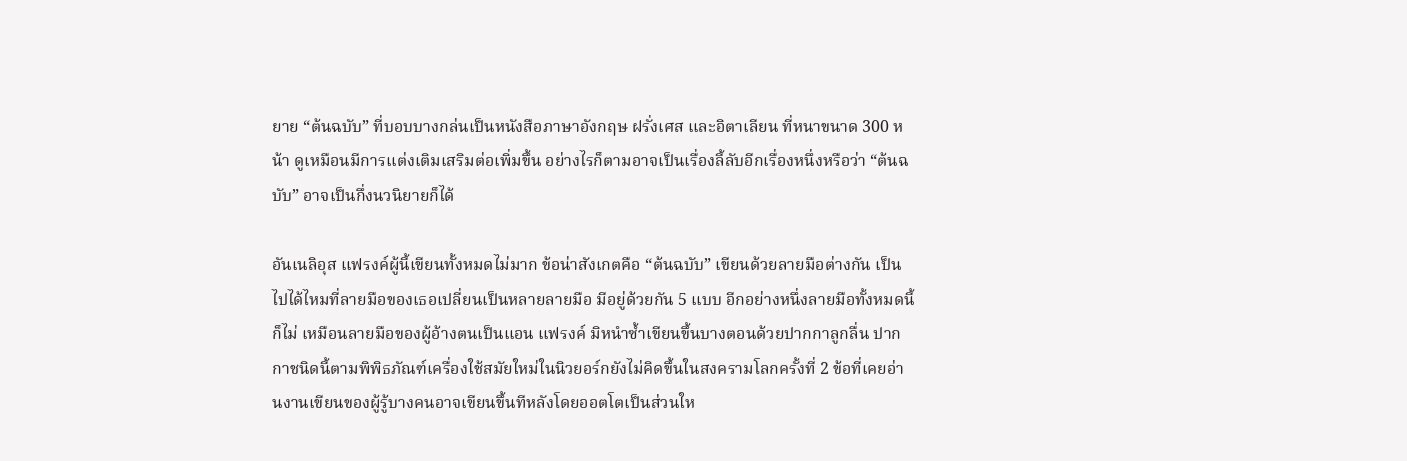ยาย “ต้นฉบับ” ที่บอบบางกล่นเป็นหนังสือภาษาอังกฤษ ฝรั่งเศส และอิตาเลียน ที่หนาขนาด 300 หน้า ดูเหมือนมีการแต่งเติมเสริมต่อเพิ่มขึ้น อย่างไรก็ตามอาจเป็นเรื่องลี้ลับอีกเรื่องหนึ่งหรือว่า “ต้นฉบับ” อาจเป็นกึ่งนวนิยายก็ได้

อันเนลิอุส แฟรงค์ผู้นี้เขียนทั้งหมดไม่มาก ข้อน่าสังเกตคือ “ต้นฉบับ” เขียนด้วยลายมือต่างกัน เป็นไปได้ไหมที่ลายมือของเธอเปลี่ยนเป็นหลายลายมือ มีอยู่ด้วยกัน 5 แบบ อีกอย่างหนึ่งลายมือทั้งหมดนี้ก็ไม่ เหมือนลายมือของผู้อ้างตนเป็นแอน แฟรงค์ มิหนำซ้ำเขียนขึ้นบางตอนด้วยปากกาลูกลื่น ปากกาชนิดนี้ตามพิพิธภัณฑ์เครื่องใช้สมัยใหม่ในนิวยอร์กยังไม่คิดขึ้นในสงครามโลกครั้งที่ 2 ข้อที่เคยอ่านงานเขียนของผู้รู้บางคนอาจเขียนขึ้นทีหลังโดยออตโตเป็นส่วนให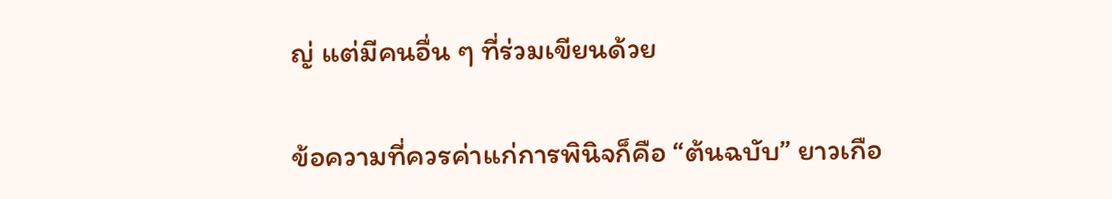ญ่ แต่มีคนอื่น ๆ ที่ร่วมเขียนด้วย

ข้อความที่ควรค่าแก่การพินิจก็คือ “ต้นฉบับ” ยาวเกือ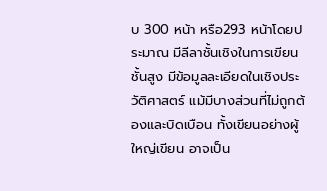บ 300 หน้า หรือ293 หน้าโดยประมาณ มีลีลาชั้นเชิงในการเขียนชั้นสูง มีข้อมูลละเอียดในเชิงประวัติศาสตร์ แม้มีบางส่วนที่ไม่ถูกต้องและบิดเบือน ทั้งเขียนอย่างผู้ใหญ่เขียน อาจเป็น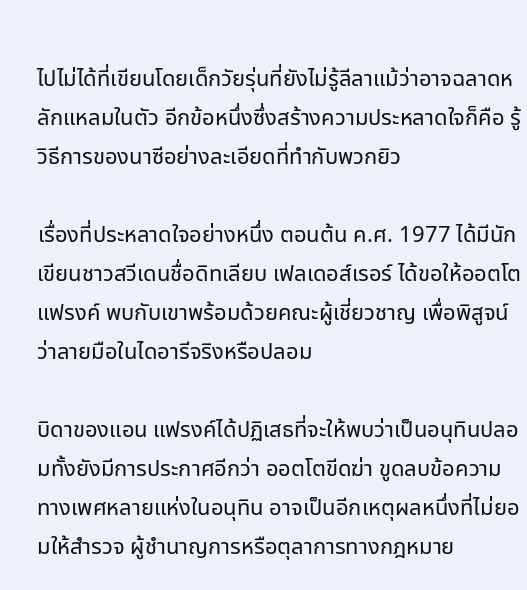ไปไม่ได้ที่เขียนโดยเด็กวัยรุ่นที่ยังไม่รู้ลีลาแม้ว่าอาจฉลาดหลักแหลมในตัว อีกข้อหนึ่งซึ่งสร้างความประหลาดใจก็คือ รู้วิธีการของนาซีอย่างละเอียดที่ทำกับพวกยิว

เรื่องที่ประหลาดใจอย่างหนึ่ง ตอนต้น ค.ศ. 1977 ได้มีนักเขียนชาวสวีเดนชื่อดิทเลียบ เฟลเดอส์เรอร์ ได้ขอให้ออตโต แฟรงค์ พบกับเขาพร้อมด้วยคณะผู้เชี่ยวชาญ เพื่อพิสูจน์ว่าลายมือในไดอารีจริงหรือปลอม

บิดาของแอน แฟรงค์ได้ปฏิเสธที่จะให้พบว่าเป็นอนุทินปลอมทั้งยังมีการประกาศอีกว่า ออตโตขีดฆ่า ขูดลบข้อความทางเพศหลายแห่งในอนุทิน อาจเป็นอีกเหตุผลหนึ่งที่ไม่ยอมให้สำรวจ ผู้ชำนาญการหรือตุลาการทางกฎหมาย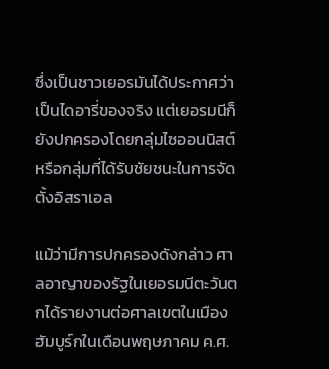ซึ่งเป็นชาวเยอรมันได้ประกาศว่าเป็นไดอารี่ของจริง แต่เยอรมนีก็ยังปกครองโดยกลุ่มไซออนนิสต์ หรือกลุ่มที่ได้รับชัยชนะในการจัดตั้งอิสราเอล

แม้ว่ามีการปกครองดังกล่าว ศาลอาญาของรัฐในเยอรมนีตะวันตกได้รายงานต่อศาลเขตในเมืองฮัมบูร์กในเดือนพฤษภาคม ค.ศ.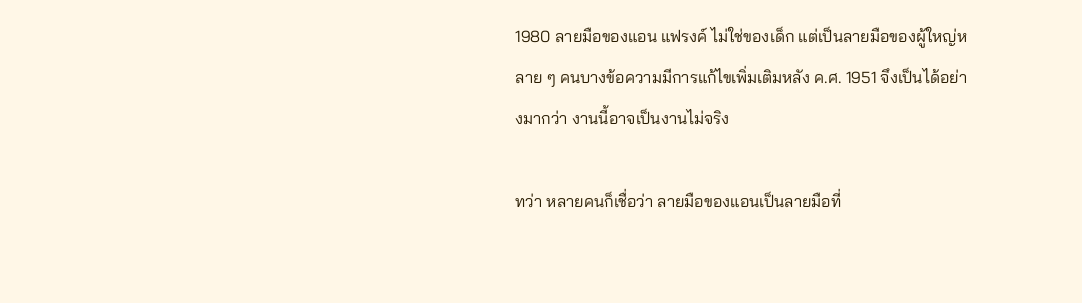1980 ลายมือของแอน แฟรงค์ ไม่ใช่ของเด็ก แต่เป็นลายมือของผู้ใหญ่หลาย ๆ คนบางข้อความมีการแก้ไขเพิ่มเติมหลัง ค.ศ. 1951 จึงเป็นได้อย่างมากว่า งานนี้อาจเป็นงานไม่จริง

ทว่า หลายคนก็เชื่อว่า ลายมือของแอนเป็นลายมือที่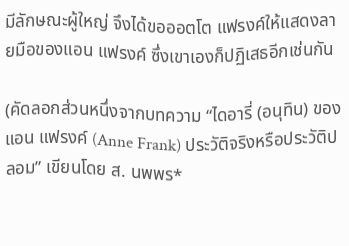มีลักษณะผู้ใหญ่ จึงได้ขอออตโต แฟรงค์ให้แสดงลายมือของแอน แฟรงค์ ซึ่งเขาเองก็ปฏิเสธอีกเช่นกัน

(คัดลอกส่วนหนึ่งจากบทความ “ไดอารี่ (อนุทิน) ของ แอน แฟรงค์ (Anne Frank) ประวัติจริงหรือประวัติปลอม” เขียนโดย ส. นพพร*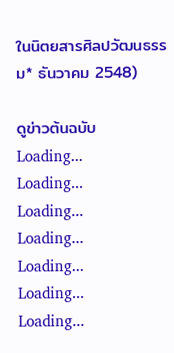ในนิตยสารศิลปวัฒนธรรม* ธันวาคม 2548)

ดูข่าวต้นฉบับ
Loading...
Loading...
Loading...
Loading...
Loading...
Loading...
Loading...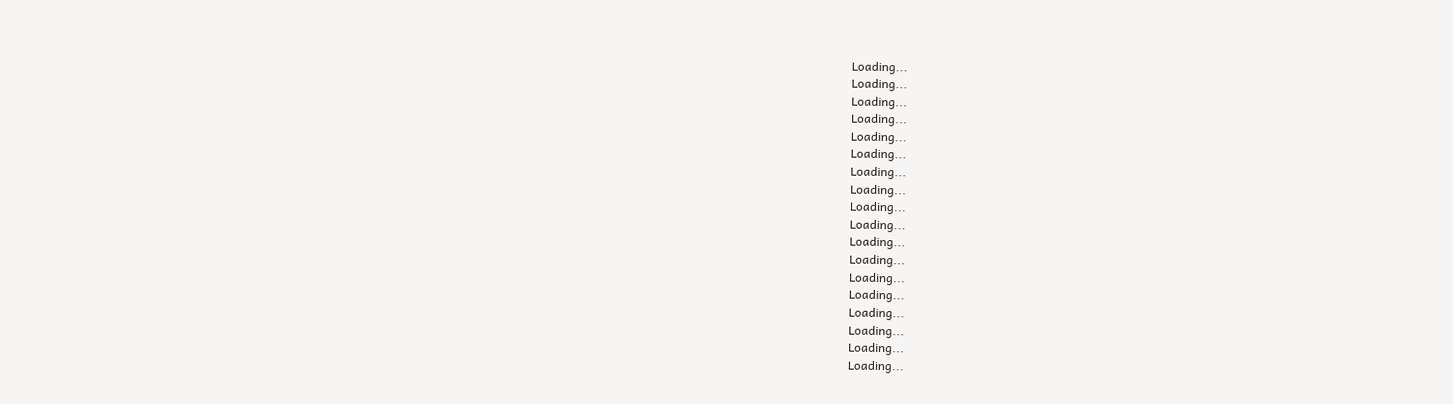Loading...
Loading...
Loading...
Loading...
Loading...
Loading...
Loading...
Loading...
Loading...
Loading...
Loading...
Loading...
Loading...
Loading...
Loading...
Loading...
Loading...
Loading...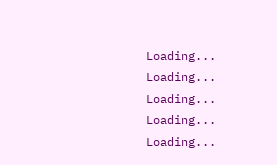Loading...
Loading...
Loading...
Loading...
Loading...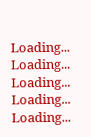Loading...
Loading...
Loading...
Loading...
Loading...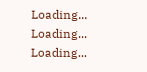Loading...
Loading...
Loading...